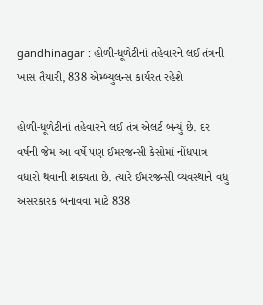gandhinagar : હોળી-ધૂળેટીનાં તહેવારને લઈ તંત્રની ખાસ તૈયારી, 838 એમ્બ્યુલન્સ કાર્યરત રહેશે

હોળી-ધૂળેટીનાં તહેવારને લઈ તંત્ર એલર્ટ બન્યું છે. દર વર્ષની જેમ આ વર્ષે પણ ઈમરજન્સી કેસોમાં નોંધપાત્ર વધારો થવાની શક્યતા છે. ત્યારે ઈમરજન્સી વ્યવસ્થાને વધુ અસરકારક બનાવવા માટે 838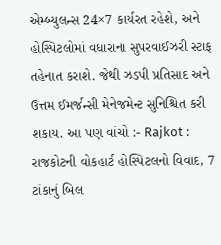એમ્બ્યુલન્સ 24×7 કાર્યરત રહેશે, અને હોસ્પિટલોમાં વધારાના સુપરવાઈઝરી સ્ટાફ તહેનાત કરાશે. જેથી ઝડપી પ્રતિસાદ અને ઉત્તમ ઈમર્જન્સી મેનેજમેન્ટ સુનિશ્ચિત કરી શકાય. આ પણ વાંચો :- Rajkot : રાજકોટની વોકહાર્ટ હોસ્પિટલનો વિવાદ, 7 ટાંકાનું બિલ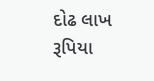દોઢ લાખ રૂપિયા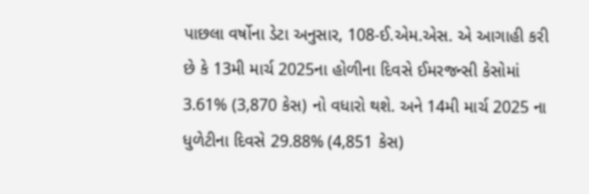પાછલા વર્ષોના ડેટા અનુસાર, 108-ઈ.એમ.એસ. એ આગાહી કરી છે કે 13મી માર્ચ 2025ના હોળીના દિવસે ઈમરજન્સી કેસોમાં 3.61% (3,870 કેસ) નો વધારો થશે. અને 14મી માર્ચ 2025 ના ધુળેટીના દિવસે 29.88% (4,851 કેસ)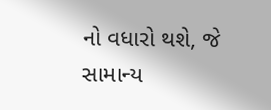નો વધારો થશે, જે સામાન્ય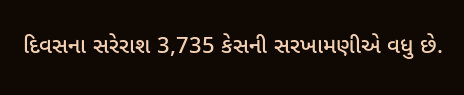દિવસના સરેરાશ 3,735 કેસની સરખામણીએ વધુ છે.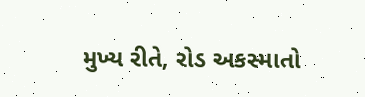મુખ્ય રીતે, રોડ અકસ્માતો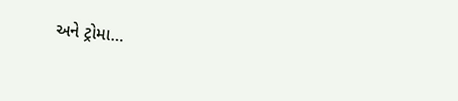અને ટ્રોમા…